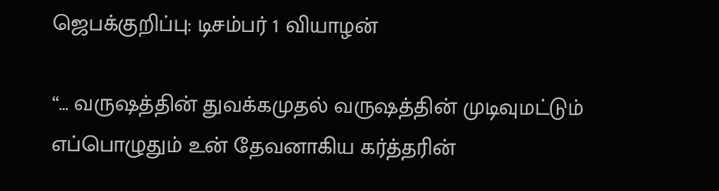ஜெபக்குறிப்பு: டிசம்பர் 1 வியாழன்

“… வருஷத்தின் துவக்கமுதல் வருஷத்தின் முடிவுமட்டும் எப்பொழுதும் உன் தேவனாகிய கர்த்தரின்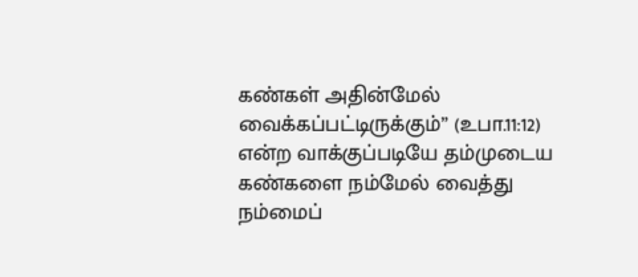கண்கள் அதின்மேல் வைக்கப்பட்டிருக்கும்” (உபா.11:12) என்ற வாக்குப்படியே தம்முடைய கண்களை நம்மேல் வைத்து நம்மைப்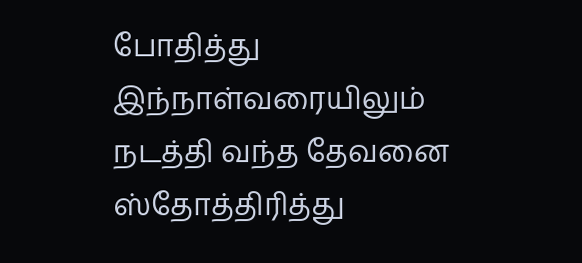போதித்து இந்நாள்வரையிலும் நடத்தி வந்த தேவனை ஸ்தோத்திரித்து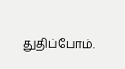துதிப்போம்.